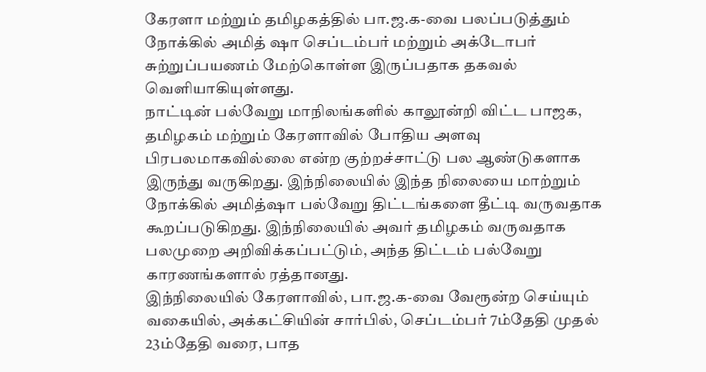கேரளா மற்றும் தமிழகத்தில் பா.ஜ.க-வை பலப்படுத்தும் நோக்கில் அமித் ஷா செப்டம்பர் மற்றும் அக்டோபர் சுற்றுப்பயணம் மேற்கொள்ள இருப்பதாக தகவல் வெளியாகியுள்ளது.
நாட்டின் பல்வேறு மாநிலங்களில் காலூன்றி விட்ட பாஜக, தமிழகம் மற்றும் கேரளாவில் போதிய அளவு பிரபலமாகவில்லை என்ற குற்றச்சாட்டு பல ஆண்டுகளாக இருந்து வருகிறது. இந்நிலையில் இந்த நிலையை மாற்றும் நோக்கில் அமித்ஷா பல்வேறு திட்டங்களை தீட்டி வருவதாக கூறப்படுகிறது. இந்நிலையில் அவர் தமிழகம் வருவதாக பலமுறை அறிவிக்கப்பட்டும், அந்த திட்டம் பல்வேறு காரணங்களால் ரத்தானது.
இந்நிலையில் கேரளாவில், பா.ஜ.க-வை வேரூன்ற செய்யும் வகையில், அக்கட்சியின் சார்பில், செப்டம்பர் 7ம்தேதி முதல் 23ம்தேதி வரை, பாத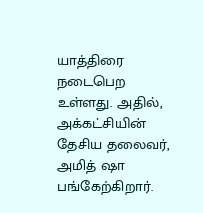யாத்திரை நடைபெற உள்ளது. அதில், அக்கட்சியின் தேசிய தலைவர், அமித் ஷா பங்கேற்கிறார்.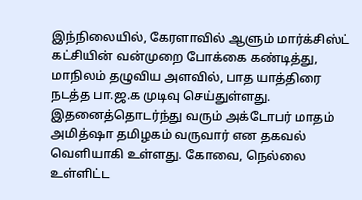இந்நிலையில், கேரளாவில் ஆளும் மார்க்சிஸ்ட் கட்சியின் வன்முறை போக்கை கண்டித்து, மாநிலம் தழுவிய அளவில், பாத யாத்திரை நடத்த பா.ஜ.க முடிவு செய்துள்ளது.
இதனைத்தொடர்ந்து வரும் அக்டோபர் மாதம் அமித்ஷா தமிழகம் வருவார் என தகவல் வெளியாகி உள்ளது. கோவை, நெல்லை உள்ளிட்ட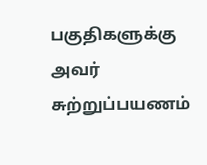பகுதிகளுக்கு அவர் சுற்றுப்பயணம்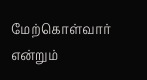மேற்கொள்வார் என்றும்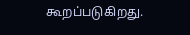கூறப்படுகிறது.